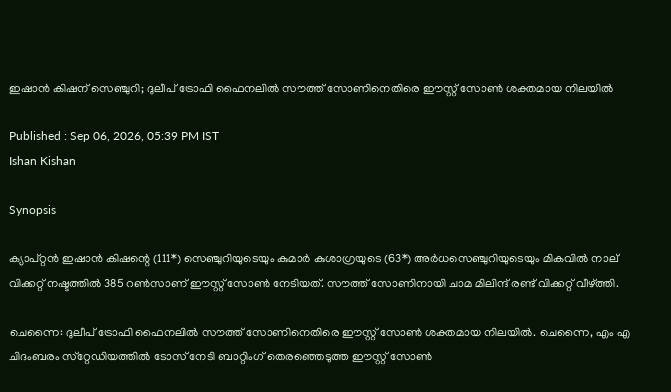ഇഷാന്‍ കിഷന് സെഞ്ചുറി; ദുലീപ് ട്രോഫി ഫൈനലില്‍ സൗത്ത് സോണിനെതിരെ ഈസ്റ്റ് സോണ്‍ ശക്തമായ നിലയില്‍

Published : Sep 06, 2026, 05:39 PM IST
Ishan Kishan

Synopsis

ക്യാപ്റ്റന്‍ ഇഷാന്‍ കിഷന്റെ (111*) സെഞ്ചുറിയുടെയും കുമാര്‍ കുശാഗ്രയുടെ (63*) അര്‍ധസെഞ്ചുറിയുടെയും മികവില്‍ നാല് വിക്കറ്റ് നഷ്ടത്തില്‍ 385 റണ്‍സാണ് ഈസ്റ്റ് സോണ്‍ നേടിയത്. സൗത്ത് സോണിനായി ചാമ മിലിന്ദ് രണ്ട് വിക്കറ്റ് വീഴ്ത്തി.

ചെന്നൈ: ദുലീപ് ട്രോഫി ഫൈനലില്‍ സൗത്ത് സോണിനെതിരെ ഈസ്റ്റ് സോണ്‍ ശക്തമായ നിലയില്‍. ചെന്നൈ, എം എ ചിദംബരം സ്‌റ്റേഡിയത്തില്‍ ടോസ് നേടി ബാറ്റിംഗ് തെരഞ്ഞെടുത്ത ഈസ്റ്റ് സോണ്‍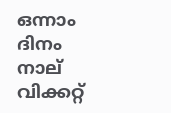ഒന്നാം ദിനം നാല് വിക്കറ്റ്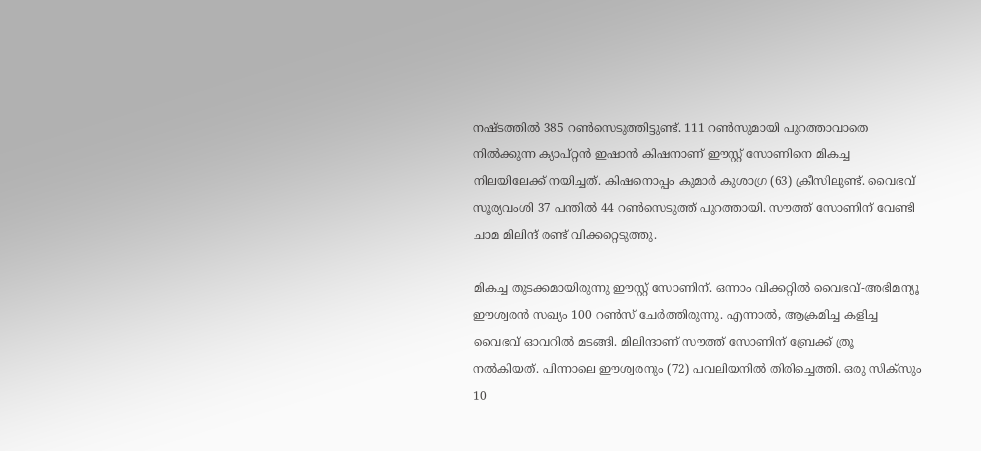നഷ്ടത്തില്‍ 385 റണ്‍സെടുത്തിട്ടുണ്ട്. 111 റണ്‍സുമായി പുറത്താവാതെ നില്‍ക്കുന്ന ക്യാപ്റ്റന്‍ ഇഷാന്‍ കിഷനാണ് ഈസ്റ്റ് സോണിനെ മികച്ച നിലയിലേക്ക് നയിച്ചത്. കിഷനൊപ്പം കുമാര്‍ കുശാഗ്ര (63) ക്രീസിലുണ്ട്. വൈഭവ് സൂര്യവംശി 37 പന്തില്‍ 44 റണ്‍സെടുത്ത് പുറത്തായി. സൗത്ത് സോണിന് വേണ്ടി ചാമ മിലിന്ദ് രണ്ട് വിക്കറ്റെടുത്തു.

മികച്ച തുടക്കമായിരുന്നു ഈസ്റ്റ് സോണിന്. ഒന്നാം വിക്കറ്റില്‍ വൈഭവ്-അഭിമന്യൂ ഈശ്വരന്‍ സഖ്യം 100 റണ്‍സ് ചേര്‍ത്തിരുന്നു. എന്നാല്‍, ആക്രമിച്ച കളിച്ച വൈഭവ് ഓവറില്‍ മടങ്ങി. മിലിന്ദാണ് സൗത്ത് സോണിന് ബ്രേക്ക് ത്രൂ നല്‍കിയത്. പിന്നാലെ ഈശ്വരനും (72) പവലിയനില്‍ തിരിച്ചെത്തി. ഒരു സിക്‌സും 10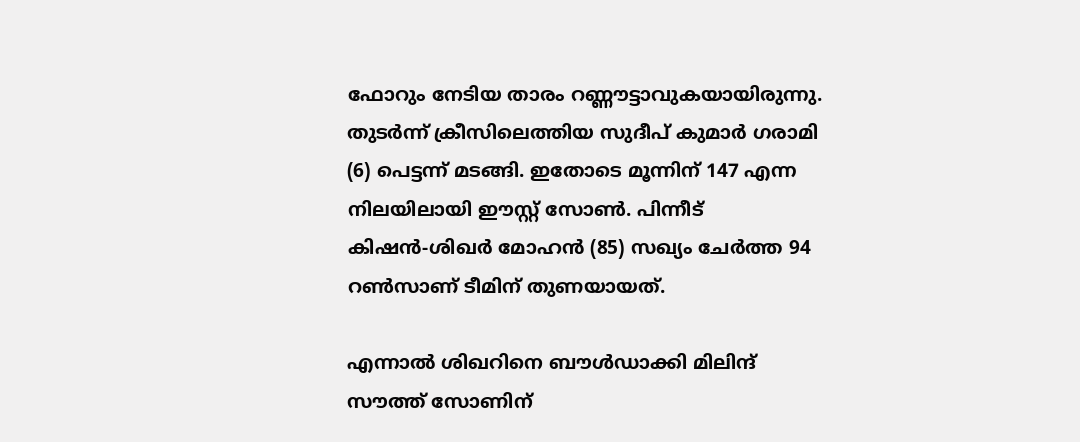ഫോറും നേടിയ താരം റണ്ണൗട്ടാവുകയായിരുന്നു. തുടര്‍ന്ന് ക്രീസിലെത്തിയ സുദീപ് കുമാര്‍ ഗരാമി (6) പെട്ടന്ന് മടങ്ങി. ഇതോടെ മൂന്നിന് 147 എന്ന നിലയിലായി ഈസ്റ്റ് സോണ്‍. പിന്നീട് കിഷന്‍-ശിഖര്‍ മോഹന്‍ (85) സഖ്യം ചേര്‍ത്ത 94 റണ്‍സാണ് ടീമിന് തുണയായത്.

എന്നാല്‍ ശിഖറിനെ ബൗള്‍ഡാക്കി മിലിന്ദ് സൗത്ത് സോണിന്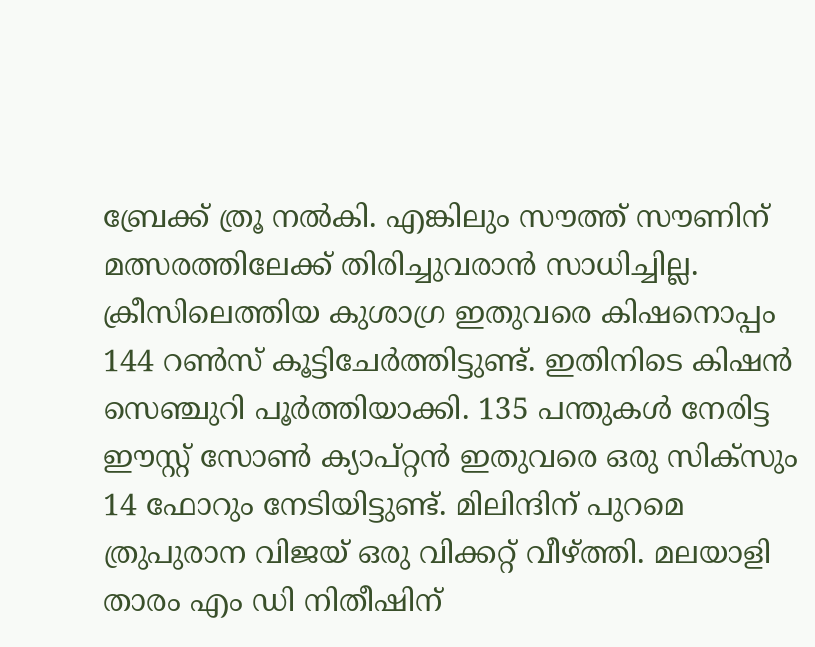ബ്രേക്ക് ത്രൂ നല്‍കി. എങ്കിലും സൗത്ത് സൗണിന് മത്സരത്തിലേക്ക് തിരിച്ചുവരാന്‍ സാധിച്ചില്ല. ക്രീസിലെത്തിയ കുശാഗ്ര ഇതുവരെ കിഷനൊപ്പം 144 റണ്‍സ് കൂട്ടിചേര്‍ത്തിട്ടുണ്ട്. ഇതിനിടെ കിഷന്‍ സെഞ്ചുറി പൂര്‍ത്തിയാക്കി. 135 പന്തുകള്‍ നേരിട്ട ഈസ്റ്റ് സോണ്‍ ക്യാപ്റ്റന്‍ ഇതുവരെ ഒരു സിക്‌സും 14 ഫോറും നേടിയിട്ടുണ്ട്. മിലിന്ദിന് പുറമെ ത്രുപുരാന വിജയ് ഒരു വിക്കറ്റ് വീഴ്ത്തി. മലയാളി താരം എം ഡി നിതീഷിന്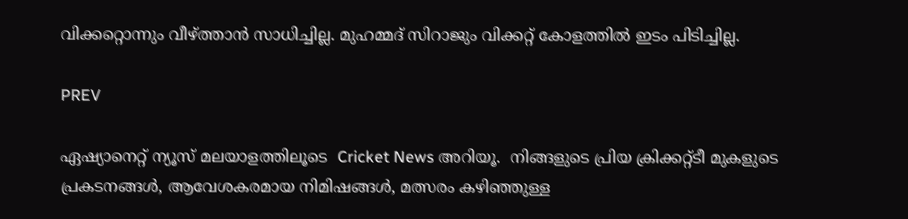വിക്കറ്റൊന്നും വീഴ്ത്താന്‍ സാധിച്ചില്ല. മുഹമ്മദ് സിറാജും വിക്കറ്റ് കോളത്തില്‍ ഇടം പിടിച്ചില്ല.

PREV

ഏഷ്യാനെറ്റ് ന്യൂസ് മലയാളത്തിലൂടെ  Cricket News അറിയൂ.  നിങ്ങളുടെ പ്രിയ ക്രിക്കറ്റ്ടീ മുകളുടെ പ്രകടനങ്ങൾ, ആവേശകരമായ നിമിഷങ്ങൾ, മത്സരം കഴിഞ്ഞുള്ള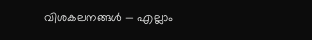വിശകലനങ്ങൾ — എല്ലാം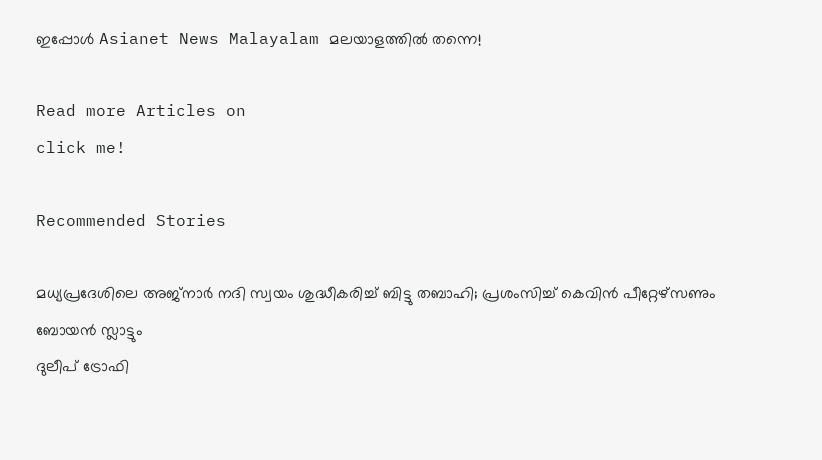ഇപ്പോൾ Asianet News Malayalam മലയാളത്തിൽ തന്നെ!

Read more Articles on
click me!

Recommended Stories

മധ്യപ്രദേശിലെ അജ്‌നാര്‍ നദി സ്വയം ശുദ്ധീകരിച്ച് ബിട്ടു തബാഹി; പ്രശംസിച്ച് കെവിന്‍ പീറ്റേഴ്‌സണും ബോയന്‍ സ്ലാട്ടും
ദുലീപ് ട്രോഫി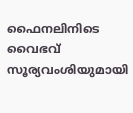ഫൈനലിനിടെ വൈഭവ് സൂര്യവംശിയുമായി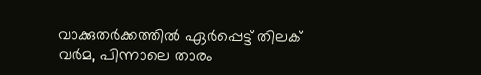വാക്കുതര്‍ക്കത്തില്‍ ഏര്‍പ്പെട്ട് തിലക് വര്‍മ, പിന്നാലെ താരം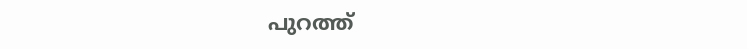പുറത്ത്